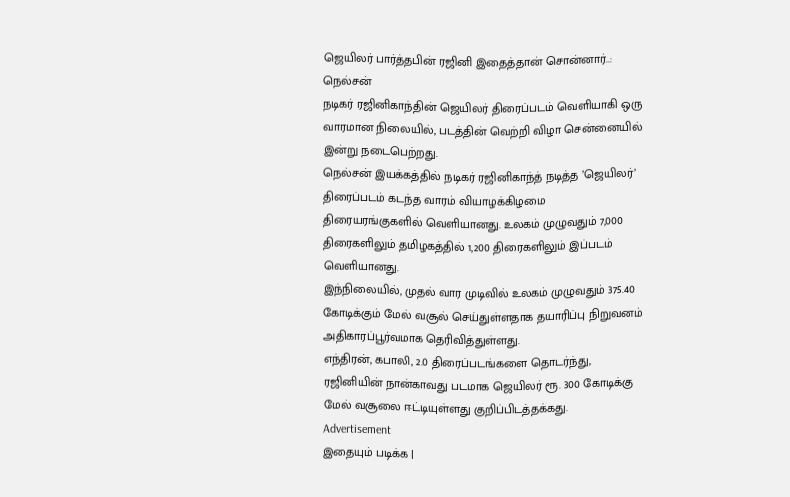ஜெயிலர் பார்த்தபின் ரஜினி இதைத்தான் சொன்னார்..: நெல்சன்
நடிகர் ரஜினிகாந்தின் ஜெயிலர் திரைப்படம் வெளியாகி ஒரு வாரமான நிலையில், படத்தின் வெற்றி விழா சென்னையில் இன்று நடைபெற்றது.
நெல்சன் இயக்கத்தில் நடிகர் ரஜினிகாந்த் நடித்த ’ஜெயிலர்’ திரைப்படம் கடந்த வாரம் வியாழக்கிழமை திரையரங்குகளில் வெளியானது. உலகம் முழுவதும் 7,000 திரைகளிலும் தமிழகத்தில் 1,200 திரைகளிலும் இப்படம் வெளியானது.
இந்நிலையில், முதல் வார முடிவில் உலகம் முழுவதும் 375.40 கோடிக்கும் மேல் வசூல் செய்துள்ளதாக தயாரிப்பு நிறுவனம் அதிகாரப்பூர்வமாக தெரிவித்துள்ளது.
எந்திரன், கபாலி, 2.0 திரைப்படங்களை தொடர்ந்து, ரஜினியின் நான்காவது படமாக ஜெயிலர் ரூ. 300 கோடிக்கு மேல் வசூலை ஈட்டியுள்ளது குறிப்பிடத்தக்கது.
Advertisement
இதையும் படிக்க |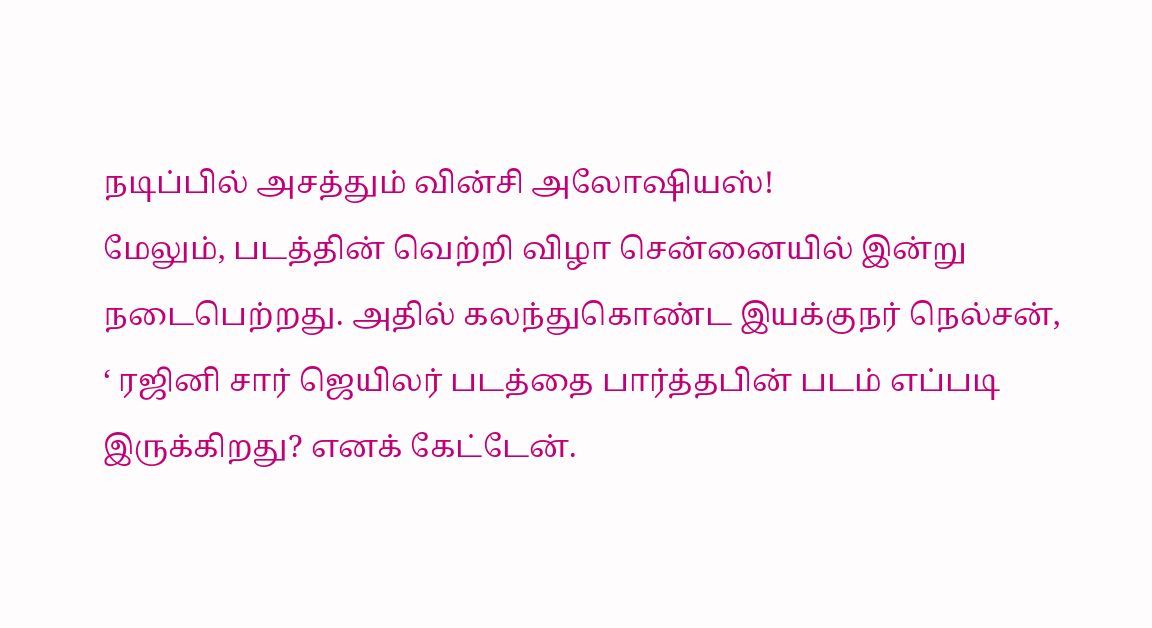நடிப்பில் அசத்தும் வின்சி அலோஷியஸ்!
மேலும், படத்தின் வெற்றி விழா சென்னையில் இன்று நடைபெற்றது. அதில் கலந்துகொண்ட இயக்குநர் நெல்சன், ‘ ரஜினி சார் ஜெயிலர் படத்தை பார்த்தபின் படம் எப்படி இருக்கிறது? எனக் கேட்டேன்.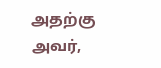அதற்கு அவர்,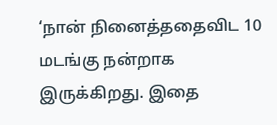‘நான் நினைத்ததைவிட 10 மடங்கு நன்றாக இருக்கிறது. இதை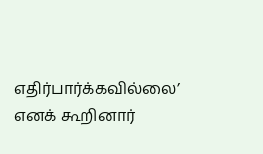எதிர்பார்க்கவில்லை’ எனக் கூறினார்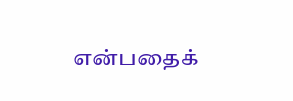என்பதைக்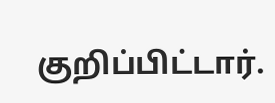குறிப்பிட்டார்.